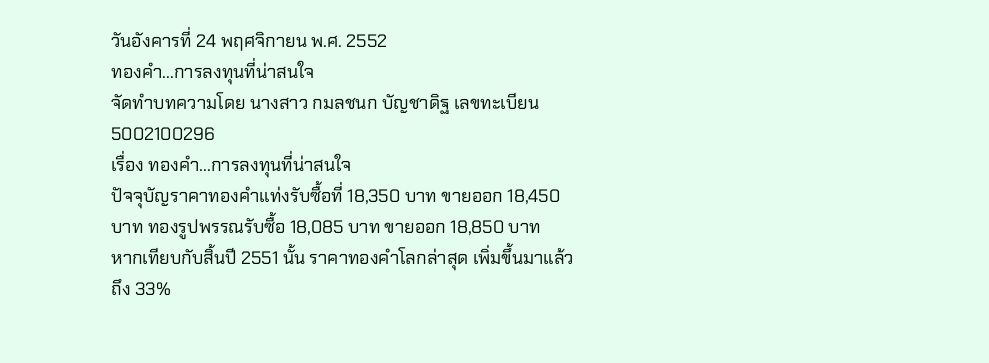วันอังคารที่ 24 พฤศจิกายน พ.ศ. 2552
ทองคำ...การลงทุนที่น่าสนใจ
จัดทำบทความโดย นางสาว กมลชนก บัญชาดิฐ เลขทะเบียน 5002100296
เรื่อง ทองคำ...การลงทุนที่น่าสนใจ
ปัจจุบัญราคาทองคำแท่งรับซื้อที่ 18,350 บาท ขายออก 18,450 บาท ทองรูปพรรณรับซื้อ 18,085 บาท ขายออก 18,850 บาท
หากเทียบกับสิ้นปี 2551 นั้น ราคาทองคำโลกล่าสุด เพิ่มขึ้นมาแล้วถึง 33%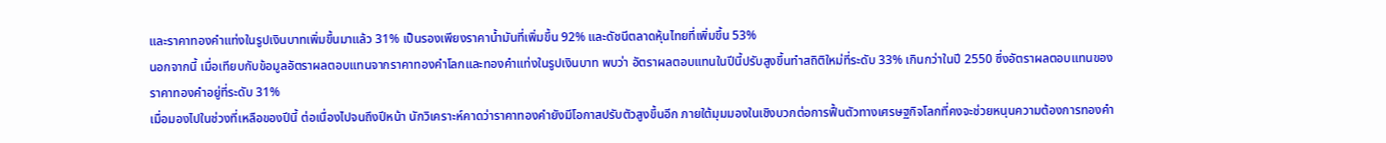และราคาทองคำแท่งในรูปเงินบาทเพิ่มขึ้นมาแล้ว 31% เป็นรองเพียงราคาน้ำมันที่เพิ่มขึ้น 92% และดัชนีตลาดหุ้นไทยที่เพิ่มขึ้น 53%
นอกจากนี้ เมื่อเทียบกับข้อมูลอัตราผลตอบแทนจากราคาทองคำโลกและทองคำแท่งในรูปเงินบาท พบว่า อัตราผลตอบแทนในปีนี้ปรับสูงขึ้นทำสถิติใหม่ที่ระดับ 33% เกินกว่าในปี 2550 ซึ่งอัตราผลตอบแทนของราคาทองคำอยู่ที่ระดับ 31%
เมื่อมองไปในช่วงที่เหลือของปีนี้ ต่อเนื่องไปจนถึงปีหน้า นักวิเคราะห์คาดว่าราคาทองคำยังมีโอกาสปรับตัวสูงขึ้นอีก ภายใต้มุมมองในเชิงบวกต่อการฟื้นตัวทางเศรษฐกิจโลกที่คงจะช่วยหนุนความต้องการทองคำ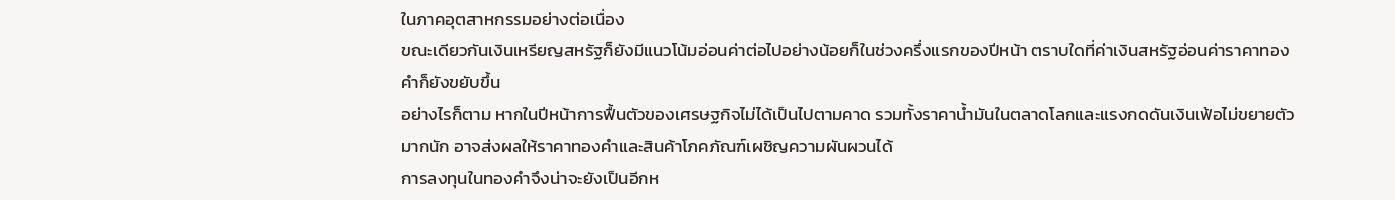ในภาคอุตสาหกรรมอย่างต่อเนื่อง
ขณะเดียวกันเงินเหรียญสหรัฐก็ยังมีแนวโน้มอ่อนค่าต่อไปอย่างน้อยก็ในช่วงครึ่งแรกของปีหน้า ตราบใดที่ค่าเงินสหรัฐอ่อนค่าราคาทองคำก็ยังขยับขึ้น
อย่างไรก็ตาม หากในปีหน้าการฟื้นตัวของเศรษฐกิจไม่ได้เป็นไปตามคาด รวมทั้งราคาน้ำมันในตลาดโลกและแรงกดดันเงินเฟ้อไม่ขยายตัวมากนัก อาจส่งผลให้ราคาทองคำและสินค้าโภคภัณฑ์เผชิญความผันผวนได้
การลงทุนในทองคำจึงน่าจะยังเป็นอีกห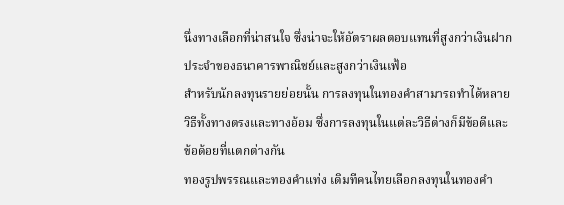นึ่งทางเลือกที่น่าสนใจ ซึ่งน่าจะให้อัตราผลตอบแทนที่สูงกว่าเงินฝากประจำของธนาคารพาณิชย์และสูงกว่าเงินเฟ้อ
สำหรับนักลงทุนรายย่อยนั้น การลงทุนในทองคำสามารถทำได้หลายวิธีทั้งทางตรงและทางอ้อม ซึ่งการลงทุนในแต่ละวิธีต่างก็มีข้อดีและ ข้อด้อยที่แตกต่างกัน
ทองรูปพรรณและทองคำแท่ง เดิมทีคนไทยเลือกลงทุนในทองคำ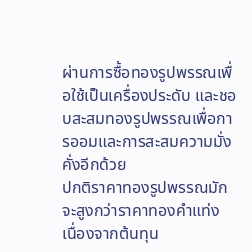ผ่านการซื้อทองรูปพรรณเพื่อใช้เป็นเครื่องประดับ และชอบสะสมทองรูปพรรณเพื่อการออมและการสะสมความมั่งคั่งอีกด้วย
ปกติราคาทองรูปพรรณมักจะสูงกว่าราคาทองคำแท่ง เนื่องจากต้นทุน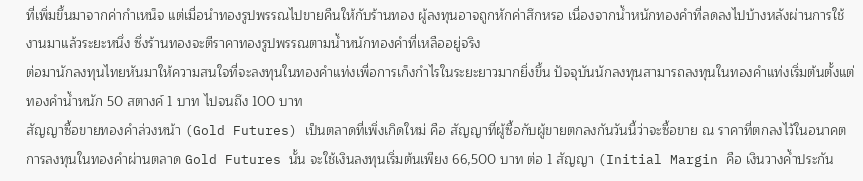ที่เพิ่มขึ้นมาจากค่ากำเหน็จ แต่เมื่อนำทองรูปพรรณไปขายคืนให้กับร้านทอง ผู้ลงทุนอาจถูกหักค่าสึกหรอ เนื่องจากน้ำหนักทองคำที่ลดลงไปบ้างหลังผ่านการใช้งานมาแล้วระยะหนึ่ง ซึ่งร้านทองจะตีราคาทองรูปพรรณตามน้ำหนักทองคำที่เหลืออยู่จริง
ต่อมานักลงทุนไทยหันมาให้ความสนใจที่จะลงทุนในทองคำแท่งเพื่อการเก็งกำไรในระยะยาวมากยิ่งขึ้น ปัจจุบันนักลงทุนสามารถลงทุนในทองคำแท่งเริ่มต้นตั้งแต่ทองคำน้ำหนัก 50 สตางค์ 1 บาท ไปจนถึง 100 บาท
สัญญาซื้อขายทองคำล่วงหน้า (Gold Futures) เป็นตลาดที่เพิ่งเกิดใหม่ คือ สัญญาที่ผู้ซื้อกับผู้ขายตกลงกันวันนี้ว่าจะซื้อขาย ณ ราคาที่ตกลงไว้ในอนาคต
การลงทุนในทองคำผ่านตลาด Gold Futures นั้น จะใช้เงินลงทุนเริ่มต้นเพียง 66,500 บาท ต่อ 1 สัญญา (Initial Margin คือ เงินวางค้ำประกัน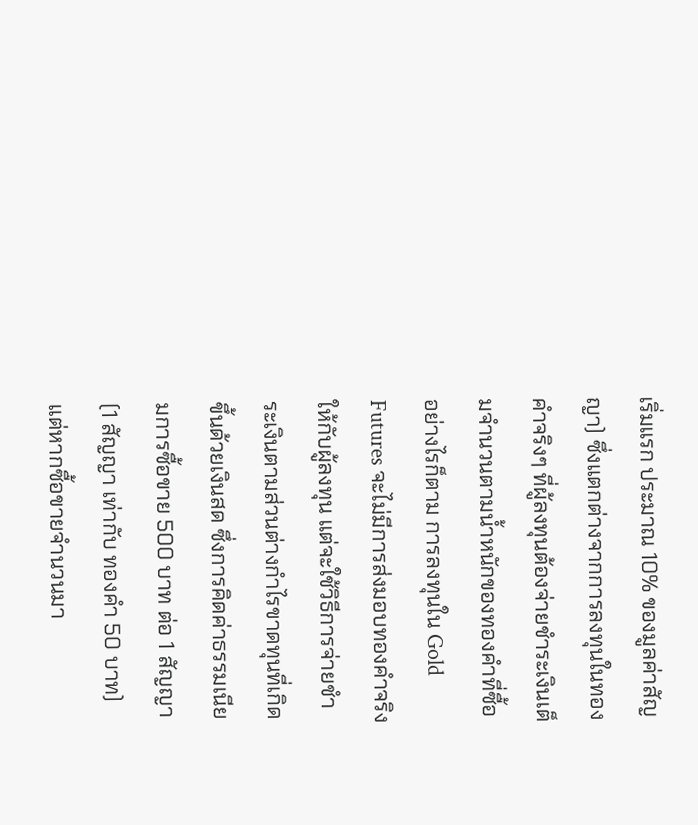เริ่มแรก ประมาณ 10% ของมูลค่าสัญญา) ซึ่งแตกต่างจากการลงทุนในทองคำจริงๆ ที่ผู้ลงทุนต้องจ่ายชำระเงินเต็มจำนวนตามน้ำหนักของทองคำที่ซื้อ
อย่างไรก็ตาม การลงทุนใน Gold Futures จะไม่มีการส่งมอบทองคำจริงให้กับผู้ลงทุน แต่จะใช้วิธีการจ่ายชำระเงินตามส่วนต่างกำไรขาดทุนที่เกิดขึ้นด้วยเงินสด ซึ่งการคิดค่าธรรมเนียมการซื้อขาย 500 บาท ต่อ 1 สัญญา (1 สัญญา เท่ากับ ทองคำ 50 บาท) แต่หากซื้อขายจำนวนมา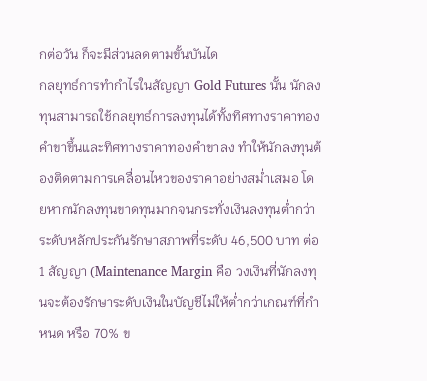กต่อวัน ก็จะมีส่วนลดตามขั้นบันได
กลยุทธ์การทำกำไรในสัญญา Gold Futures นั้น นักลงทุนสามารถใช้กลยุทธ์การลงทุนได้ทั้งทิศทางราคาทองคำขาขึ้นและทิศทางราคาทองคำขาลง ทำให้นักลงทุนต้องติดตามการเคลื่อนไหวของราคาอย่างสม่ำเสมอ โดยหากนักลงทุนขาดทุนมากจนกระทั่งเงินลงทุนต่ำกว่าระดับหลักประกันรักษาสภาพที่ระดับ 46,500 บาท ต่อ 1 สัญญา (Maintenance Margin คือ วงเงินที่นักลงทุนจะต้องรักษาระดับเงินในบัญชีไม่ให้ต่ำกว่าเกณฑ์ที่กำหนด หรือ 70% ข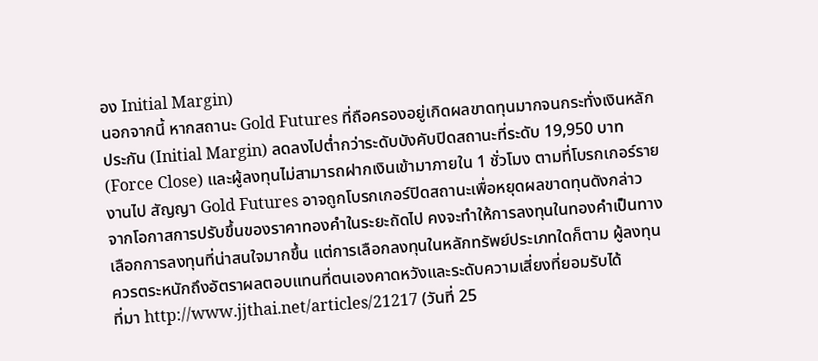อง Initial Margin)
นอกจากนี้ หากสถานะ Gold Futures ที่ถือครองอยู่เกิดผลขาดทุนมากจนกระทั่งเงินหลักประกัน (Initial Margin) ลดลงไปต่ำกว่าระดับบังคับปิดสถานะที่ระดับ 19,950 บาท (Force Close) และผู้ลงทุนไม่สามารถฝากเงินเข้ามาภายใน 1 ชั่วโมง ตามที่โบรกเกอร์รายงานไป สัญญา Gold Futures อาจถูกโบรกเกอร์ปิดสถานะเพื่อหยุดผลขาดทุนดังกล่าว
จากโอกาสการปรับขึ้นของราคาทองคำในระยะถัดไป คงจะทำให้การลงทุนในทองคำเป็นทางเลือกการลงทุนที่น่าสนใจมากขึ้น แต่การเลือกลงทุนในหลักทรัพย์ประเภทใดก็ตาม ผู้ลงทุนควรตระหนักถึงอัตราผลตอบแทนที่ตนเองคาดหวังและระดับความเสี่ยงที่ยอมรับได้
ที่มา http://www.jjthai.net/articles/21217 (วันที่ 25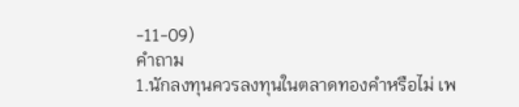-11-09)
คำถาม
1.นักลงทุนควรลงทุนในตลาดทองคำหรือไม่ เพ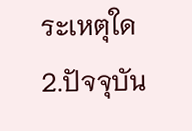ระเหตุใด
2.ปัจจุบัน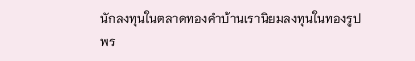นักลงทุนในตลาดทองคำบ้านเรานิยมลงทุนในทองรูปพร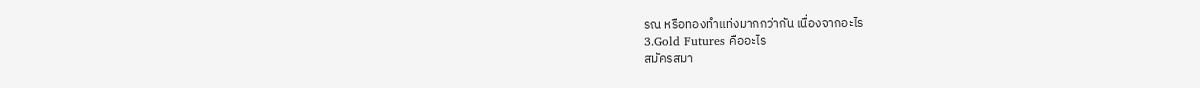รณ หรือทองทำแท่งมากกว่ากัน เนื่องจากอะไร
3.Gold Futures คืออะไร
สมัครสมา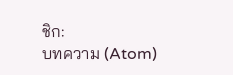ชิก:
บทความ (Atom)